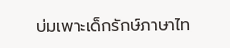บ่มเพาะเด็กรักษ์ภาษาไท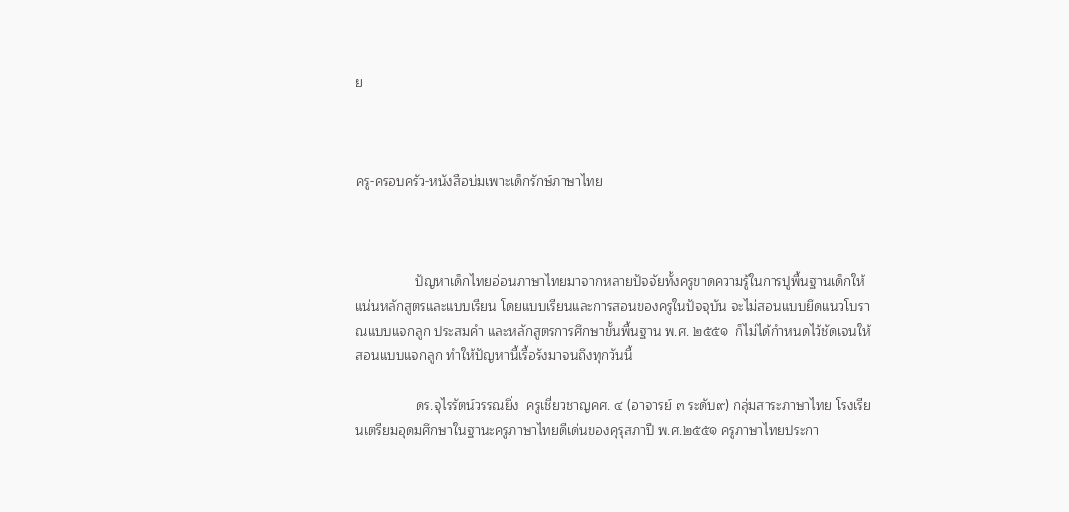ย



ครู-ครอบครัว-หนังสือบ่มเพาะเด็กรักษ์ภาษาไทย



                ปัญหาเด็กไทยอ่อนภาษาไทยมาจากหลายปัจจัยทั้งครูขาดความรู้ในการปูพื้นฐานเด็กให้แน่นหลักสูตรและแบบเรียน โดยแบบเรียนและการสอนของครูในปัจจุบัน จะไม่สอนแบบยึดแนวโบราณแบบแจกลูก ประสมคำ และหลักสูตรการศึกษาขั้นพื้นฐาน พ.ศ. ๒๕๕๑  ก็ไม่ได้กำหนดไว้ชัดเจนให้สอนแบบแจกลูก ทำให้ปัญหานี้เรื้อรังมาจนถึงทุกวันนี้

                ดร.จุไรรัตน์วรรณยิ่ง  ครูเชี่ยวชาญคศ. ๔ (อาจารย์ ๓ ระดับ๙) กลุ่มสาระภาษาไทย โรงเรียนเตรียมอุดมศึกษาในฐานะครูภาษาไทยดีเด่นของคุรุสภาปี พ.ศ.๒๕๕๑ ครูภาษาไทยประกา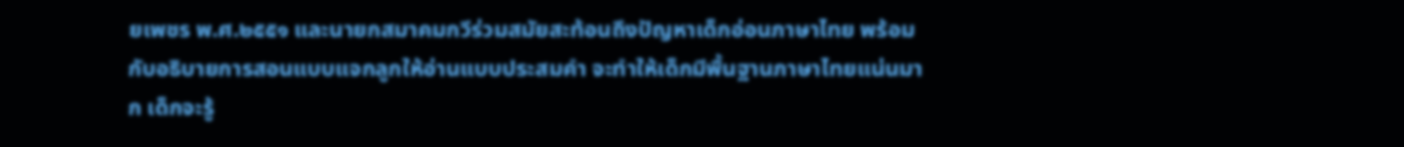ยเพชร พ.ศ.๒๕๕๑ และนายกสมาคมกวีร่วมสมัยสะท้อนถึงปัญหาเด็กอ่อนภาษาไทย พร้อมกับอธิบายการสอนแบบแจกลูกให้อ่านแบบประสมคำ จะทำให้เด็กมีพื้นฐานภาษาไทยแน่นมาก เด็กจะรู้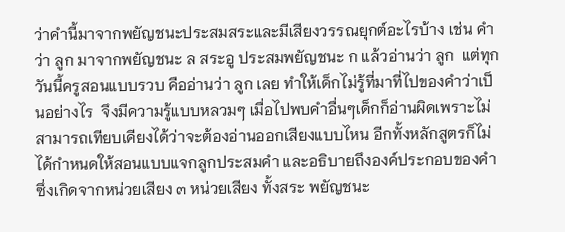ว่าคำนี้มาจากพยัญชนะประสมสระและมีเสียงวรรณยุกต์อะไรบ้าง เช่น คำว่า ลูก มาจากพยัญชนะ ล สระอู ประสมพยัญชนะ ก แล้วอ่านว่า ลูก  แต่ทุกวันนี้ครูสอนแบบรวบ คืออ่านว่า ลูก เลย ทำให้เด็กไม่รู้ที่มาที่ไปของคำว่าเป็นอย่างไร  จึงมีความรู้แบบหลวมๆ เมื่อไปพบคำอื่นๆเด็กก็อ่านผิดเพราะไม่สามารถเทียบเคียงได้ว่าจะต้องอ่านออกเสียงแบบไหน อีกทั้งหลักสูตรก็ไม่ได้กำหนดให้สอนแบบแจกลูกประสมคำ และอธิบายถึงองค์ประกอบของคำซึ่งเกิดจากหน่วยเสียง ๓ หน่วยเสียง ทั้งสระ พยัญชนะ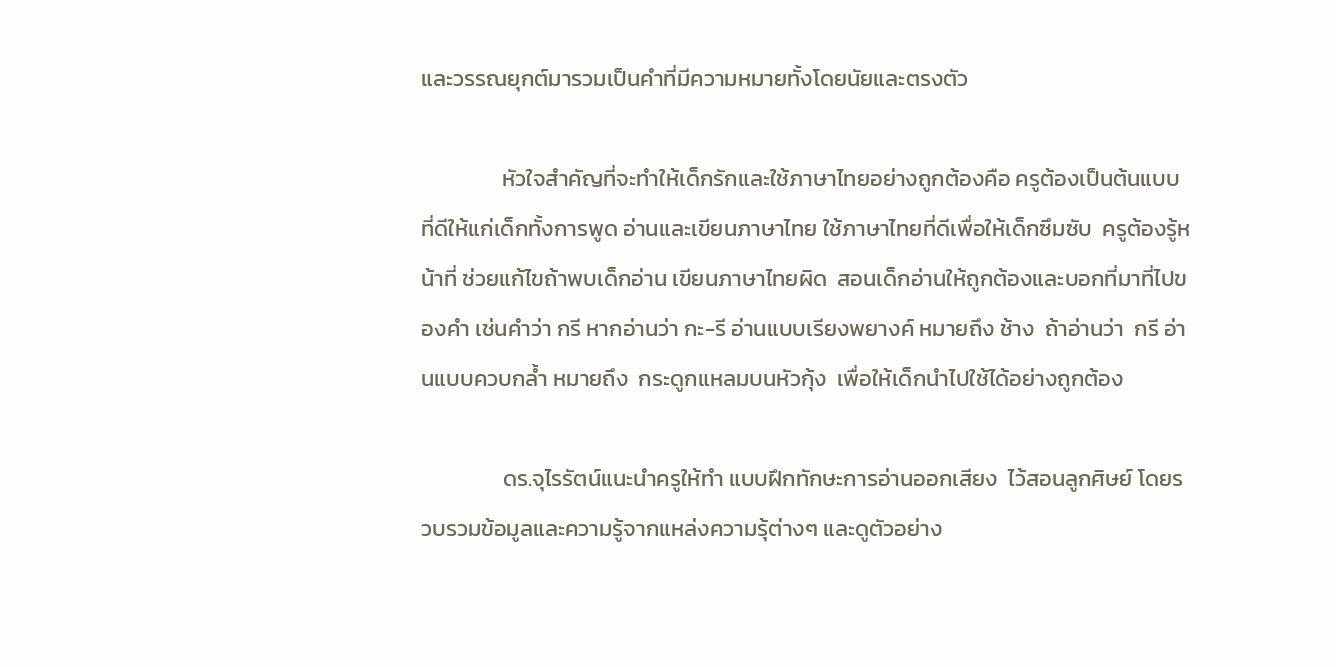และวรรณยุกต์มารวมเป็นคำที่มีความหมายทั้งโดยนัยและตรงตัว

                หัวใจสำคัญที่จะทำให้เด็กรักและใช้ภาษาไทยอย่างถูกต้องคือ ครูต้องเป็นต้นแบบที่ดีให้แก่เด็กทั้งการพูด อ่านและเขียนภาษาไทย ใช้ภาษาไทยที่ดีเพื่อให้เด็กซึมซับ  ครูต้องรู้หน้าที่ ช่วยแก้ไขถ้าพบเด็กอ่าน เขียนภาษาไทยผิด  สอนเด็กอ่านให้ถูกต้องและบอกที่มาที่ไปของคำ เช่นคำว่า กรี หากอ่านว่า กะ-รี อ่านแบบเรียงพยางค์ หมายถึง ช้าง  ถ้าอ่านว่า  กรี อ่านแบบควบกล้ำ หมายถึง  กระดูกแหลมบนหัวกุ้ง  เพื่อให้เด็กนำไปใช้ได้อย่างถูกต้อง

                ดร.จุไรรัตน์แนะนำครูให้ทำ แบบฝึกทักษะการอ่านออกเสียง  ไว้สอนลูกศิษย์ โดยรวบรวมข้อมูลและความรู้จากแหล่งความรุ้ต่างๆ และดูตัวอย่าง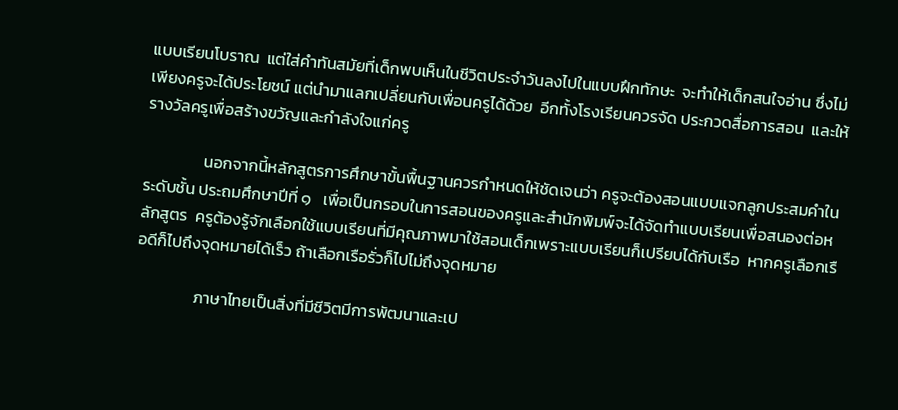แบบเรียนโบราณ  แต่ใส่คำทันสมัยที่เด็กพบเห็นในชีวิตประจำวันลงไปในแบบฝึกทักษะ  จะทำให้เด็กสนใจอ่าน ซึ่งไม่เพียงครูจะได้ประโยชน์ แต่นำมาแลกเปลี่ยนกับเพื่อนครูได้ด้วย  อีกทั้งโรงเรียนควรจัด ประกวดสื่อการสอน  และให้รางวัลครูเพื่อสร้างขวัญและกำลังใจแก่ครู

                นอกจากนี้หลักสูตรการศึกษาขั้นพื้นฐานควรกำหนดให้ชัดเจนว่า ครูจะต้องสอนแบบแจกลูกประสมคำในระดับชั้น ประถมศึกษาปีที่ ๑   เพื่อเป็นกรอบในการสอนของครูและสำนักพิมพ์จะได้จัดทำแบบเรียนเพื่อสนองต่อหลักสูตร  ครูต้องรู้จักเลือกใช้แบบเรียนที่มีคุณภาพมาใช้สอนเด็กเพราะแบบเรียนก็เปรียบได้กับเรือ  หากครูเลือกเรือดีก็ไปถึงจุดหมายได้เร็ว ถ้าเลือกเรือรั่วก็ไปไม่ถึงจุดหมาย

                ภาษาไทยเป็นสิ่งที่มีชีวิตมีการพัฒนาและเป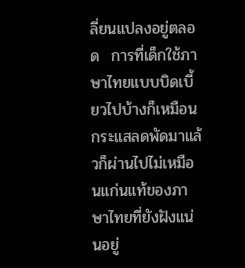ลี่ยนแปลงอยู่ตลอด  การที่เด็กใช้ภาษาไทยแบบบิดเบี้ยวไปบ้างก็เหมือนกระแสลดพัดมาแล้วก็ผ่านไปไม่เหมือนแก่นแท้ของภาษาไทยที่ยังฝังแน่นอยู่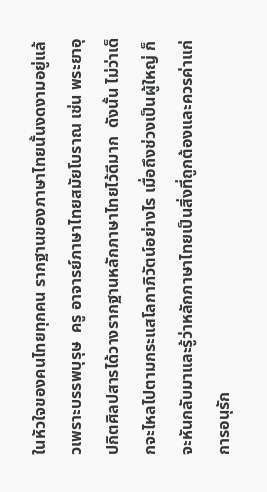ในหัวใจของคนไทยทุกคน รากฐานของภาษาไทยนั้นงดงามอยู่แล้วเพราะบรรพบุรุษ  ครู อาจารย์ภาษาไทยสมัยโบราณ เช่น พระยาอุปกิตศิลปสารได้วางรากฐานหลักภาษาไทยไว้ดีมาก  ดังนั้น ไม่ว่าเด็กจะไหลไปตามกระแสโลกาภิวัตน์อย่างไร เมื่อถึงช่วงเป็นผู้ใหญ่ ก็จะหันกลับมาและรู้ว่าหลักภาษาไทยเป็นสิ่งที่ถูกต้องและควรค่าแก่การอนุรัก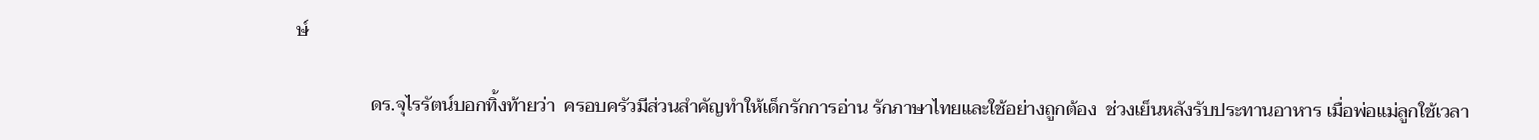ษ์

                ดร.จุไรรัตน์บอกทิ้งท้ายว่า  ครอบครัวมีส่วนสำคัญทำให้เด็กรักการอ่าน รักภาษาไทยและใช้อย่างถูกต้อง  ช่วงเย็นหลังรับประทานอาหาร เมื่อพ่อแม่ลูกใช้เวลา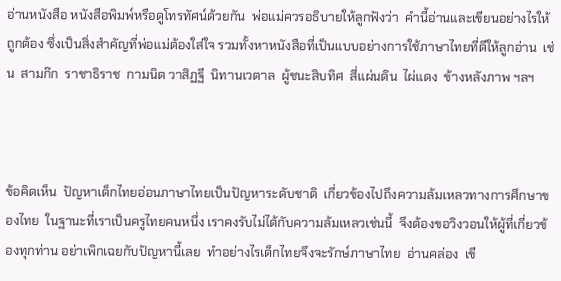อ่านหนังสือ หนังสือพิมพ์หรือดูโทรทัศน์ด้วยกัน  พ่อแม่ควรอธิบายให้ลูกฟังว่า  คำนี้อ่านและเขียนอย่างไรให้ถูกต้อง ซึ่งเป็นสิ่งสำคัญที่พ่อแม่ต้องใส่ใจ รวมทั้งหาหนังสือที่เป็นแบบอย่างการใช้ภาษาไทยที่ดีให้ลูกอ่าน  เช่น  สามก๊ก  ราชาธิราช  กามนิต วาสิฏฐี  นิทานเวตาล  ผู้ชนะสิบทิศ  สี่แผ่นดิน  ไผ่แดง  ข้างหลังภาพ ฯลฯ



ข้อคิดเห็น  ปัญหาเด็กไทยอ่อนภาษาไทยเป็นปัญหาระดับชาติ  เกี่ยวข้องไปถึงความล้มเหลวทางการศึกษาของไทย  ในฐานะที่เราเป็นครูไทยคนหนึ่ง เราคงรับไม่ได้กับความล้มเหลวเช่นนี้  จึงต้องขอวิงวอนให้ผู้ที่เกี่ยวข้องทุกท่าน อย่าเพิกเฉยกับปัญหานี้เลย  ทำอย่างไรเด็กไทยจึงจะรักษ์ภาษาไทย  อ่านคล่อง  เขี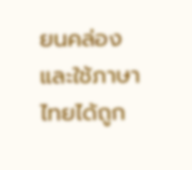ยนคล่อง และใช้ภาษาไทยได้ถูก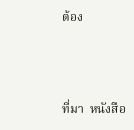ต้อง



ที่มา  หนังสือ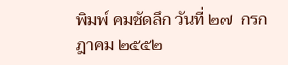พิมพ์ คมชัดลึก วันที่ ๒๗  กรกฎาคม ๒๕๕๒